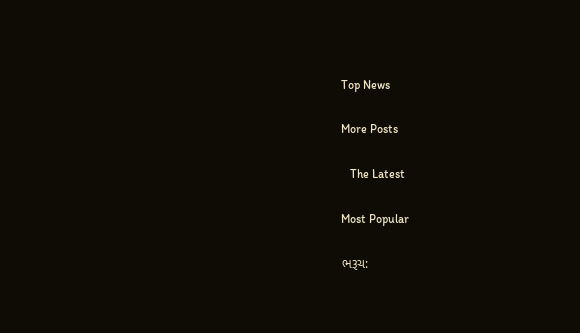Top News

More Posts

   The Latest

Most Popular

ભરૂચ: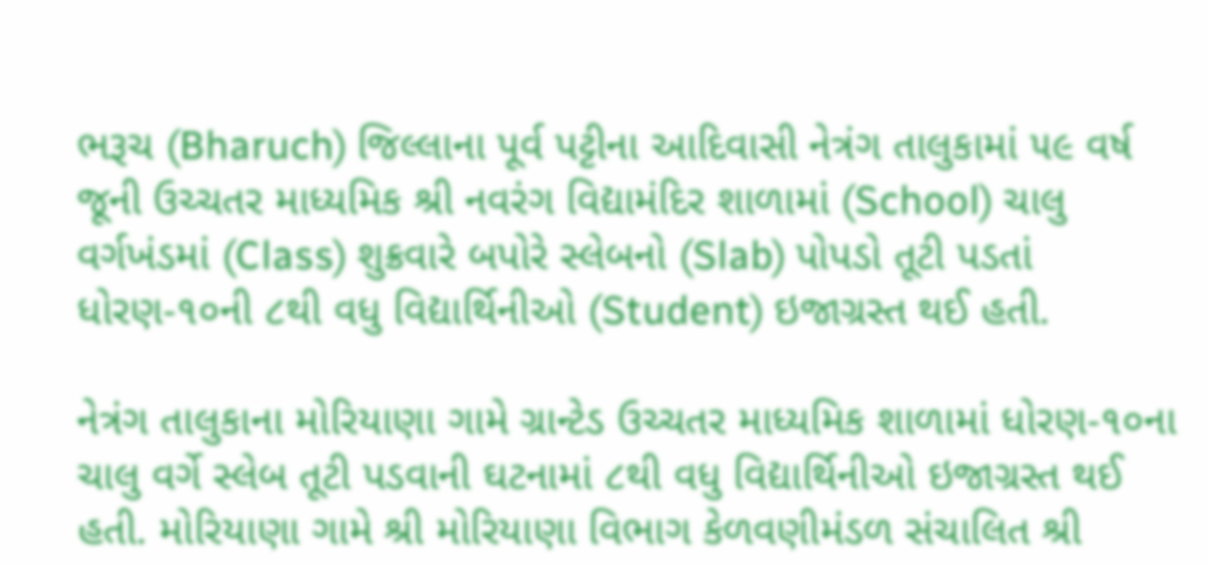ભરૂચ (Bharuch) જિલ્લાના પૂર્વ પટ્ટીના આદિવાસી નેત્રંગ તાલુકામાં ૫૯ વર્ષ જૂની ઉચ્ચતર માધ્યમિક શ્રી નવરંગ વિદ્યામંદિર શાળામાં (School) ચાલુ વર્ગખંડમાં (Class) શુક્રવારે બપોરે સ્લેબનો (Slab) પોપડો તૂટી પડતાં ધોરણ-૧૦ની ૮થી વધુ વિદ્યાર્થિનીઓ (Student) ઇજાગ્રસ્ત થઈ હતી.

નેત્રંગ તાલુકાના મોરિયાણા ગામે ગ્રાન્ટેડ ઉચ્ચતર માધ્યમિક શાળામાં ધોરણ-૧૦ના ચાલુ વર્ગે સ્લેબ તૂટી પડવાની ઘટનામાં ૮થી વધુ વિદ્યાર્થિનીઓ ઇજાગ્રસ્ત થઈ હતી. મોરિયાણા ગામે શ્રી મોરિયાણા વિભાગ કેળવણીમંડળ સંચાલિત શ્રી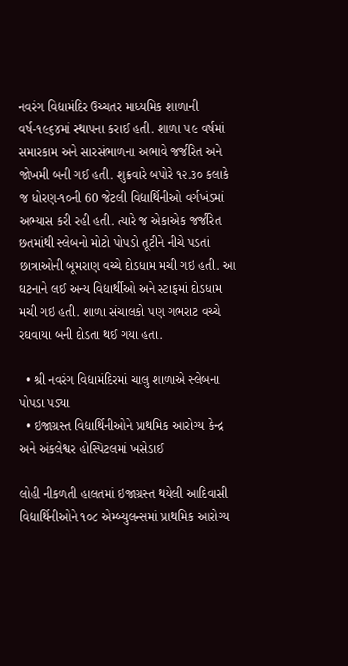નવરંગ વિદ્યામંદિર ઉચ્ચતર માધ્યમિક શાળાની વર્ષ-૧૯૬૪માં સ્થાપના કરાઈ હતી. શાળા ૫૯ વર્ષમાં સમારકામ અને સારસંભાળના અભાવે જર્જરિત અને જોખમી બની ગઈ હતી. શુક્રવારે બપોરે ૧૨.૩૦ કલાકે જ ધોરણ-૧૦ની 60 જેટલી વિદ્યાર્થિનીઓ વર્ગખંડમાં અભ્યાસ કરી રહી હતી. ત્યારે જ એકાએક જર્જરિત છતમાંથી સ્લેબનો મોટો પોપડો તૂટીને નીચે પડતાં છાત્રાઓની બૂમરાણ વચ્ચે દોડધામ મચી ગઇ હતી. આ ઘટનાને લઈ અન્ય વિદ્યાર્થીઓ અને સ્ટાફમાં દોડધામ મચી ગઇ હતી. શાળા સંચાલકો પણ ગભરાટ વચ્ચે રઘવાયા બની દોડતા થઈ ગયા હતા.

  • શ્રી નવરંગ વિદ્યામંદિરમાં ચાલુ શાળાએ સ્લેબના પોપડા પડ્યા
  • ઇજાગ્રસ્ત વિદ્યાર્થિનીઓને પ્રાથમિક આરોગ્ય કેન્દ્ર અને અંકલેશ્વર હોસ્પિટલમાં ખસેડાઈ

લોહી નીકળતી હાલતમાં ઇજાગ્રસ્ત થયેલી આદિવાસી વિદ્યાર્થિનીઓને ૧૦૮ એમ્બ્યુલન્સમાં પ્રાથમિક આરોગ્ય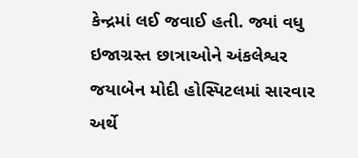કેન્દ્રમાં લઈ જવાઈ હતી. જ્યાં વધુ ઇજાગ્રસ્ત છાત્રાઓને અંકલેશ્વર જયાબેન મોદી હોસ્પિટલમાં સારવાર અર્થે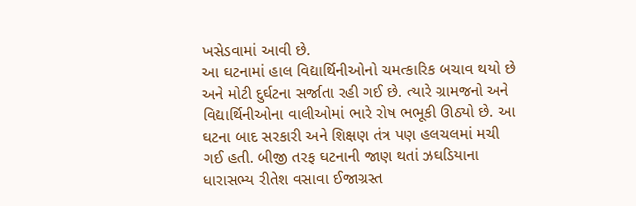ખસેડવામાં આવી છે.
આ ઘટનામાં હાલ વિદ્યાર્થિનીઓનો ચમત્કારિક બચાવ થયો છે અને મોટી દુર્ઘટના સર્જાતા રહી ગઈ છે. ત્યારે ગ્રામજનો અને વિદ્યાર્થિનીઓના વાલીઓમાં ભારે રોષ ભભૂકી ઊઠ્યો છે. આ ઘટના બાદ સરકારી અને શિક્ષણ તંત્ર પણ હલચલમાં મચી ગઈ હતી. બીજી તરફ ઘટનાની જાણ થતાં ઝઘડિયાના ધારાસભ્ય રીતેશ વસાવા ઈજાગ્રસ્ત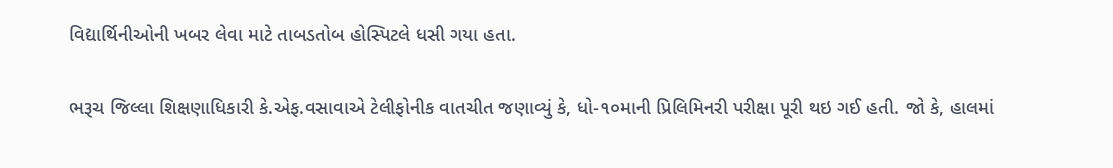વિદ્યાર્થિનીઓની ખબર લેવા માટે તાબડતોબ હોસ્પિટલે ધસી ગયા હતા.

ભરૂચ જિલ્લા શિક્ષણાધિકારી કે.એફ.વસાવાએ ટેલીફોનીક વાતચીત જણાવ્યું કે, ધો-૧૦માની પ્રિલિમિનરી પરીક્ષા પૂરી થઇ ગઈ હતી. જો કે, હાલમાં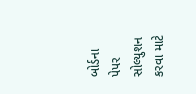બોર્ડના પેપર સોલ્યુશન કરવા માટે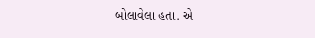બોલાવેલા હતા. એ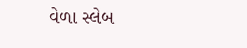વેળા સ્લેબ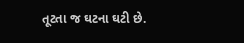તૂટતા જ ઘટના ઘટી છે.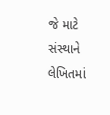જે માટે સંસ્થાને લેખિતમાં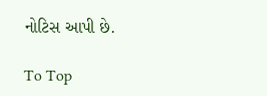નોટિસ આપી છે.

To Top